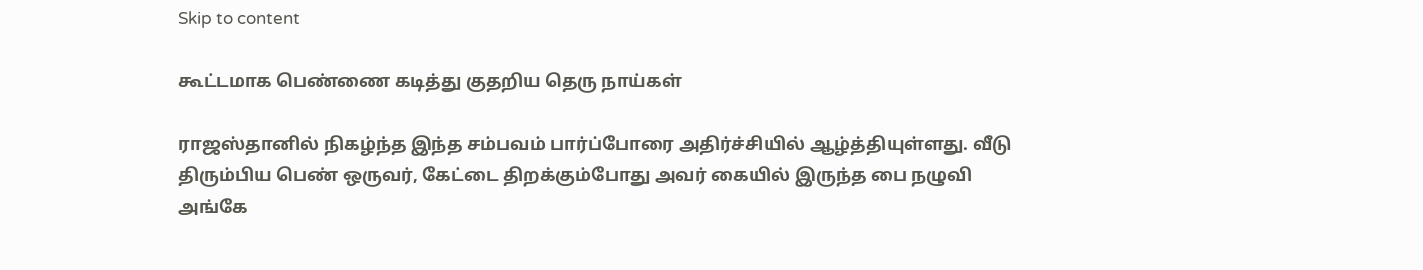Skip to content

கூட்டமாக பெண்ணை கடித்து குதறிய தெரு நாய்கள்

ராஜஸ்தானில் நிகழ்ந்த இந்த சம்பவம் பார்ப்போரை அதிர்ச்சியில் ஆழ்த்தியுள்ளது. வீடு திரும்பிய பெண் ஒருவர், கேட்டை திறக்கும்போது அவர் கையில் இருந்த பை நழுவி அங்கே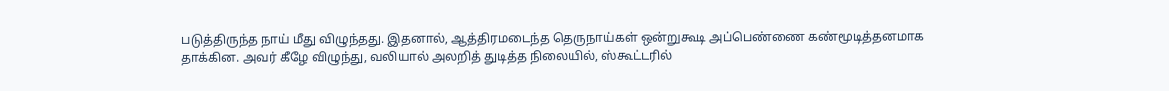படுத்திருந்த நாய் மீது விழுந்தது. இதனால், ஆத்திரமடைந்த தெருநாய்கள் ஒன்றுகூடி அப்பெண்ணை கண்மூடித்தனமாக தாக்கின. அவர் கீழே விழுந்து, வலியால் அலறித் துடித்த நிலையில், ஸ்கூட்டரில்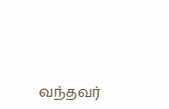வந்தவர்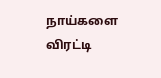நாய்களை விரட்டி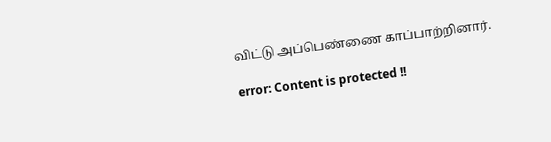விட்டு அப்பெண்ணை காப்பாற்றினார்.

error: Content is protected !!